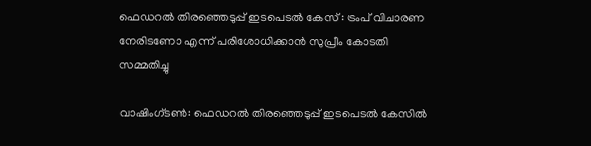ഫെഡറല്‍ തിരഞ്ഞെടുപ്പ് ഇടപെടല്‍ കേസ് : ട്രംപ് വിചാരണ നേരിടണോ എന്ന് പരിശോധിക്കാന്‍ സുപ്രീം കോടതി സമ്മതിച്ചു

വാഷിംഗ്ടണ്‍: ഫെഡറല്‍ തിരഞ്ഞെടുപ്പ് ഇടപെടല്‍ കേസില്‍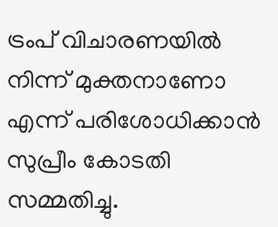ട്രംപ് വിചാരണയില്‍ നിന്ന് മുക്തനാണോ എന്ന് പരിശോധിക്കാന്‍ സുപ്രീം കോടതി സമ്മതിച്ചു.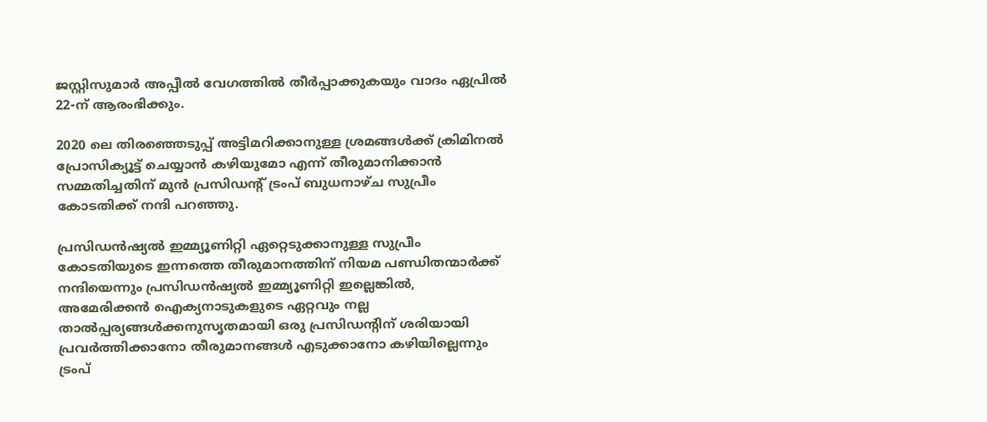ജസ്റ്റിസുമാര്‍ അപ്പീല്‍ വേഗത്തില്‍ തീര്‍പ്പാക്കുകയും വാദം ഏപ്രില്‍ 22-ന് ആരംഭിക്കും.

2020 ലെ തിരഞ്ഞെടുപ്പ് അട്ടിമറിക്കാനുള്ള ശ്രമങ്ങള്‍ക്ക് ക്രിമിനല്‍ പ്രോസിക്യൂട്ട് ചെയ്യാന്‍ കഴിയുമോ എന്ന് തീരുമാനിക്കാന്‍ സമ്മതിച്ചതിന് മുന്‍ പ്രസിഡന്റ് ട്രംപ് ബുധനാഴ്ച സുപ്രീം കോടതിക്ക് നന്ദി പറഞ്ഞു.

പ്രസിഡന്‍ഷ്യല്‍ ഇമ്മ്യൂണിറ്റി ഏറ്റെടുക്കാനുള്ള സുപ്രീം കോടതിയുടെ ഇന്നത്തെ തീരുമാനത്തിന് നിയമ പണ്ഡിതന്മാര്‍ക്ക് നന്ദിയെന്നും പ്രസിഡന്‍ഷ്യല്‍ ഇമ്മ്യൂണിറ്റി ഇല്ലെങ്കില്‍, അമേരിക്കന്‍ ഐക്യനാടുകളുടെ ഏറ്റവും നല്ല താല്‍പ്പര്യങ്ങള്‍ക്കനുസൃതമായി ഒരു പ്രസിഡന്റിന് ശരിയായി പ്രവര്‍ത്തിക്കാനോ തീരുമാനങ്ങള്‍ എടുക്കാനോ കഴിയില്ലെന്നും ട്രംപ്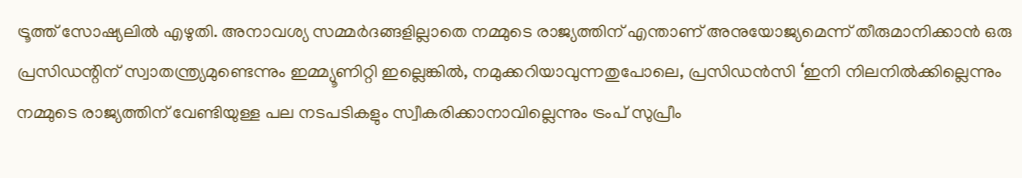ട്രൂത്ത് സോഷ്യലില്‍ എഴുതി. അനാവശ്യ സമ്മര്‍ദങ്ങളില്ലാതെ നമ്മുടെ രാജ്യത്തിന് എന്താണ് അനുയോജ്യമെന്ന് തീരുമാനിക്കാന്‍ ഒരു പ്രസിഡന്റിന് സ്വാതന്ത്ര്യമുണ്ടെന്നും ഇമ്മ്യൂണിറ്റി ഇല്ലെങ്കില്‍, നമുക്കറിയാവുന്നതുപോലെ, പ്രസിഡന്‍സി ‘ഇനി നിലനില്‍ക്കില്ലെന്നും നമ്മുടെ രാജ്യത്തിന് വേണ്ടിയുള്ള പല നടപടികളും സ്വീകരിക്കാനാവില്ലെന്നും ട്രംപ് സുപ്രീം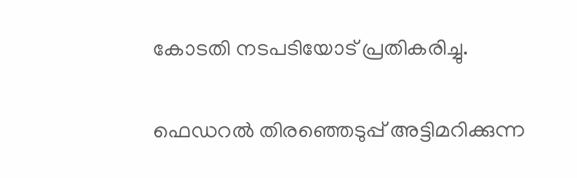കോടതി നടപടിയോട് പ്രതികരിച്ചു.

ഫെഡറല്‍ തിരഞ്ഞെടുപ്പ് അട്ടിമറിക്കുന്ന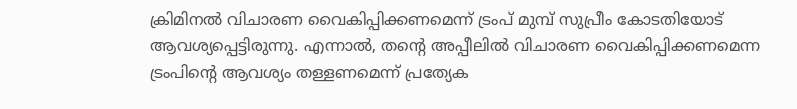ക്രിമിനല്‍ വിചാരണ വൈകിപ്പിക്കണമെന്ന് ട്രംപ് മുമ്പ് സുപ്രീം കോടതിയോട് ആവശ്യപ്പെട്ടിരുന്നു. എന്നാല്‍, തന്റെ അപ്പീലില്‍ വിചാരണ വൈകിപ്പിക്കണമെന്ന ട്രംപിന്റെ ആവശ്യം തള്ളണമെന്ന് പ്രത്യേക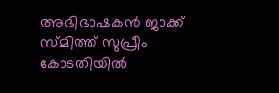അഭിഭാഷകന്‍ ജാക്ക് സ്മിത്ത് സുപ്രീം കോടതിയില്‍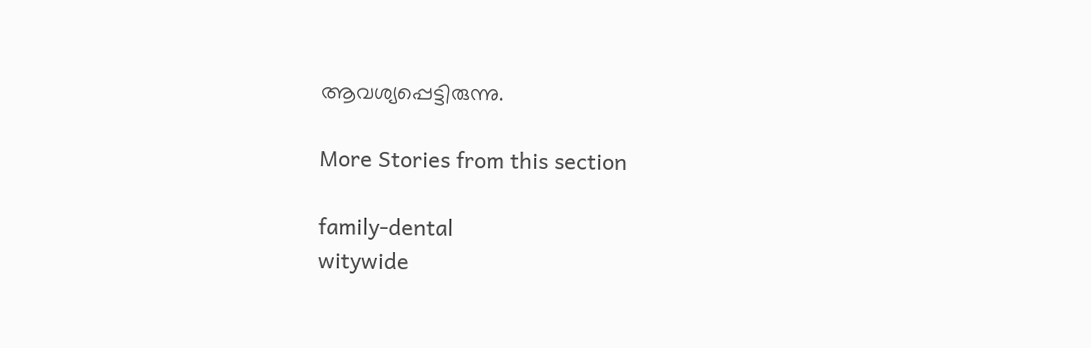ആവശ്യപ്പെട്ടിരുന്നു.

More Stories from this section

family-dental
witywide